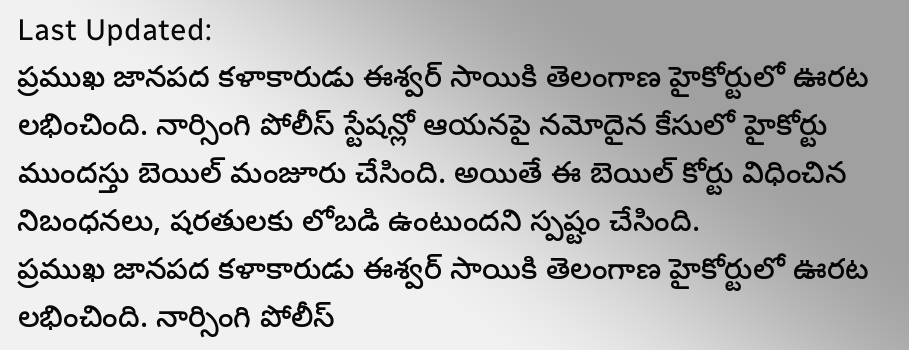Last Updated:
ప్రముఖ జానపద కళాకారుడు ఈశ్వర్ సాయికి తెలంగాణ హైకోర్టులో ఊరట లభించింది. నార్సింగి పోలీస్ స్టేషన్లో ఆయనపై నమోదైన కేసులో హైకోర్టు ముందస్తు బెయిల్ మంజూరు చేసింది. అయితే ఈ బెయిల్ కోర్టు విధించిన నిబంధనలు, షరతులకు లోబడి ఉంటుందని స్పష్టం చేసింది.
ప్రముఖ జానపద కళాకారుడు ఈశ్వర్ సాయికి తెలంగాణ హైకోర్టులో ఊరట లభించింది. నార్సింగి పోలీస్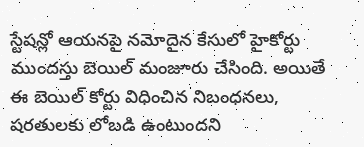స్టేషన్లో ఆయనపై నమోదైన కేసులో హైకోర్టు ముందస్తు బెయిల్ మంజూరు చేసింది. అయితే ఈ బెయిల్ కోర్టు విధించిన నిబంధనలు, షరతులకు లోబడి ఉంటుందని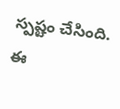స్పష్టం చేసింది. ఈ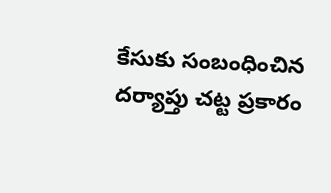కేసుకు సంబంధించిన దర్యాప్తు చట్ట ప్రకారం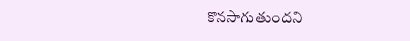కొనసాగుతుందని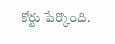కోర్టు పేర్కొంది.